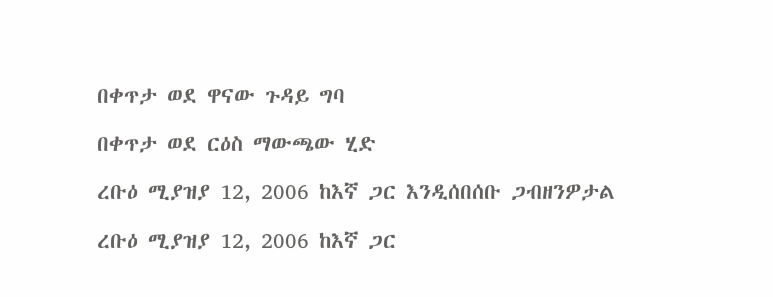በቀጥታ ወደ ዋናው ጉዳይ ግባ

በቀጥታ ወደ ርዕስ ማውጫው ሂድ

ረቡዕ ሚያዝያ 12, 2006 ከእኛ ጋር እንዲሰበሰቡ ጋብዘንዎታል

ረቡዕ ሚያዝያ 12, 2006 ከእኛ ጋር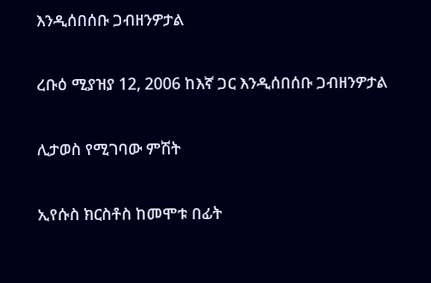እንዲሰበሰቡ ጋብዘንዎታል

ረቡዕ ሚያዝያ 12, 2006 ከእኛ ጋር እንዲሰበሰቡ ጋብዘንዎታል

ሊታወስ የሚገባው ምሽት

ኢየሱስ ክርስቶስ ከመሞቱ በፊት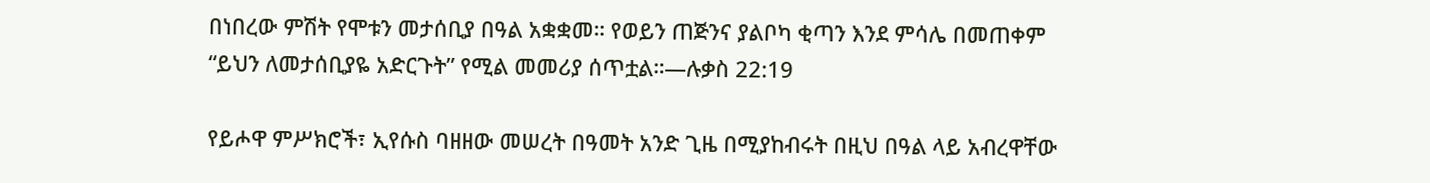በነበረው ምሽት የሞቱን መታሰቢያ በዓል አቋቋመ። የወይን ጠጅንና ያልቦካ ቂጣን እንደ ምሳሌ በመጠቀም “ይህን ለመታሰቢያዬ አድርጉት” የሚል መመሪያ ሰጥቷል።—ሉቃስ 22:19

የይሖዋ ምሥክሮች፣ ኢየሱስ ባዘዘው መሠረት በዓመት አንድ ጊዜ በሚያከብሩት በዚህ በዓል ላይ አብረዋቸው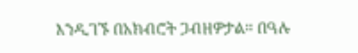እንዲገኙ በአክብሮት ጋብዘዎታል። በዓሉ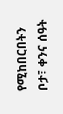የሚከበርበትን ቦታ፣ ቀንና ሰዓት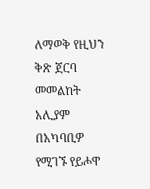ለማወቅ የዚህን ቅጽ ጀርባ መመልከት አሊያም በአካባቢዎ የሚገኙ የይሖዋ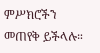ምሥክሮችን መጠየቅ ይችላሉ።